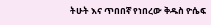ትሁት እና ጥበበኛ የነበረው ቅዱስ ዮሴፍ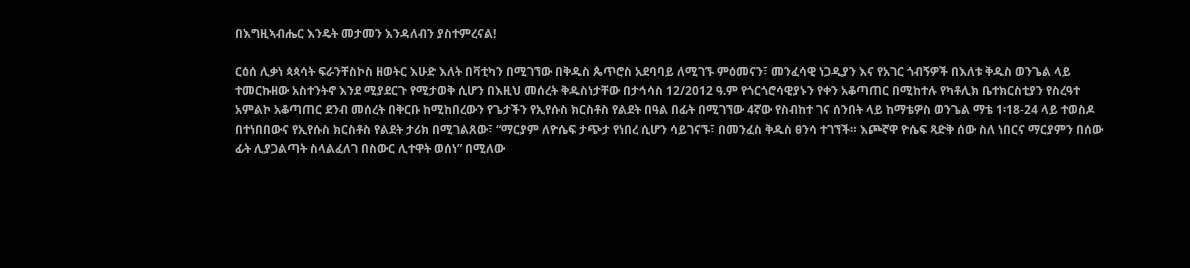በእግዚኣብሔር እንዴት መታመን እንዳለብን ያስተምረናል!

ርዕሰ ሊቃነ ጳጳሳት ፍራንቸስኮስ ዘወትር እሁድ እለት በቫቲካን በሚገኘው በቅዱስ ጴጥሮስ አደባባይ ለሚገኙ ምዕመናን፣ መንፈሳዊ ነጋዲያን እና የአገር ጎብኝዎች በእለቱ ቅዱስ ወንጌል ላይ ተመርኩዘው አስተንትኖ እንደ ሚያደርጉ የሚታወቅ ሲሆን በእዚህ መሰረት ቅዱስነታቸው በታኅሳስ 12/2012 ዓ.ም የጎርጎሮሳዊያኑን የቀን አቆጣጠር በሚከተሉ የካቶሊክ ቤተክርስቲያን የስረዓተ አምልኮ አቆጣጠር ደንብ መሰረት በቅርቡ ከሚከበረውን የጌታችን የኢየሱስ ክርስቶስ የልደት በዓል በፊት በሚገኘው 4ኛው የስብከተ ገና ሰንበት ላይ ከማቴዎስ ወንጌል ማቴ 1፡18-24 ላይ ተወስዶ በተነበበውና የኢየሱስ ክርስቶስ የልደት ታሪክ በሚገልጸው፣ “ማርያም ለዮሴፍ ታጭታ የነበረ ሲሆን ሳይገናኙ፣ በመንፈስ ቅዱስ ፀንሳ ተገኘች። እጮኛዋ ዮሴፍ ጻድቅ ሰው ስለ ነበርና ማርያምን በሰው ፊት ሊያጋልጣት ስላልፈለገ በስውር ሊተዋት ወሰነ” በሚለው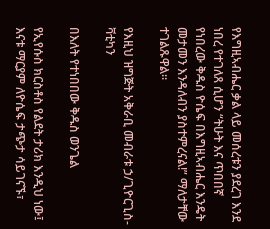የእግዚኣብሔር ቃል ላይ መሰረቱን ያደረገ እንደ ነበረ የተገለጸ ሲሆን “ትሁት እና ጥበበኛ የነበረው ቅዱስ ዮሴፍ በእግዚኣብሔር እንዴት መታመን እንዳለብን ያስተምረናል!” ማለታቸው ተገልጹዋል።

የእዚህ ዝግጅት አቅራቢ መብራቱ ኃ/ጊዮርጊስ-ቫቲካን

በእለት የተነበበው ቅዱስ ወንጌል

የኢየሱስ ክርስቶስ የልደት ታሪክ እንዲህ ነው፤ እናቱ ማርያም ለዮሴፍ ታጭታ ሳይገናኙ፣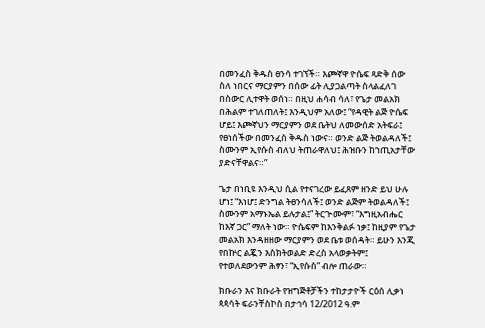በመንፈስ ቅዱስ ፀንሳ ተገኘች። እጮኛዋ ዮሴፍ ጻድቅ ሰው ስለ ነበርና ማርያምን በሰው ፊት ሊያጋልጣት ስላልፈለገ በስውር ሊተዋት ወሰነ። በዚህ ሐሳብ ሳለ፣ የጌታ መልአክ በሕልም ተገለጠለት፤ እንዲህም አለው፤ “የዳዊት ልጅ ዮሴፍ ሆይ፤ እጮኛህን ማርያምን ወደ ቤትህ ለመውሰድ አትፍራ፤ የፀነሰችው በመንፈስ ቅዱስ ነውና። ወንድ ልጅ ትወልዳለች፤ ስሙንም ኢየሱስ ብለህ ትጠራዋለህ፤ ሕዝቡን ከኀጢአታቸው ያድናቸዋልና።”

ጌታ በነቢዩ እንዲህ ሲል የተናገረው ይፈጸም ዘንድ ይህ ሁሉ ሆነ፤ “እነሆ፤ ድንግል ትፀንሳለች፤ ወንድ ልጅም ትወልዳለች፤ ስሙንም አማኑኤል ይሉታል፤” ትርጕሙም፣ “እግዚአብሔር ከእኛ ጋር” ማለት ነው። ዮሴፍም ከእንቅልፉ ነቃ፤ ከዚያም የጌታ መልአክ እንዳዘዘው ማርያምን ወደ ቤቱ ወሰዳት። ይሁን እንጂ የበኵር ልጇን እስክትወልድ ድረስ አላወቃትም፤ የተወለደውንም ሕፃን፣ “ኢየሱስ” ብሎ ጠራው።

ክቡራን እና ክቡራት የዝግጅቶቻችን ተከታታዮች ርዕሰ ሊቃነ ጳጳሳት ፍራንቸስኮስ በታኅሳ 12/2012 ዓ.ም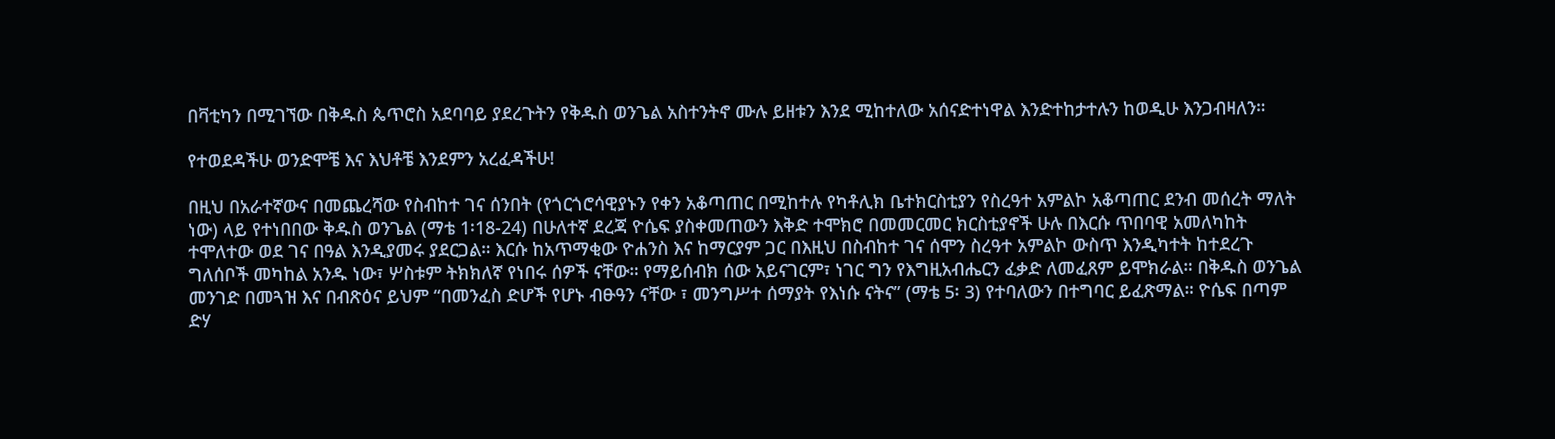በቫቲካን በሚገኘው በቅዱስ ጴጥሮስ አደባባይ ያደረጉትን የቅዱስ ወንጌል አስተንትኖ ሙሉ ይዘቱን እንደ ሚከተለው አሰናድተነዋል እንድተከታተሉን ከወዲሁ እንጋብዛለን።

የተወደዳችሁ ወንድሞቼ እና እህቶቼ እንደምን አረፈዳችሁ!

በዚህ በአራተኛውና በመጨረሻው የስብከተ ገና ሰንበት (የጎርጎሮሳዊያኑን የቀን አቆጣጠር በሚከተሉ የካቶሊክ ቤተክርስቲያን የስረዓተ አምልኮ አቆጣጠር ደንብ መሰረት ማለት ነው) ላይ የተነበበው ቅዱስ ወንጌል (ማቴ 1፡18-24) በሁለተኛ ደረጃ ዮሴፍ ያስቀመጠውን እቅድ ተሞክሮ በመመርመር ክርስቲያኖች ሁሉ በእርሱ ጥበባዊ አመለካከት ተሞለተው ወደ ገና በዓል እንዲያመሩ ያደርጋል። እርሱ ከአጥማቂው ዮሐንስ እና ከማርያም ጋር በእዚህ በስብከተ ገና ሰሞን ስረዓተ አምልኮ ውስጥ እንዲካተት ከተደረጉ ግለሰቦች መካከል አንዱ ነው፣ ሦስቱም ትክክለኛ የነበሩ ሰዎች ናቸው። የማይሰብክ ሰው አይናገርም፣ ነገር ግን የእግዚአብሔርን ፈቃድ ለመፈጸም ይሞክራል። በቅዱስ ወንጌል መንገድ በመጓዝ እና በብጽዕና ይህም “በመንፈስ ድሆች የሆኑ ብፁዓን ናቸው ፣ መንግሥተ ሰማያት የእነሱ ናትና” (ማቴ 5፡ 3) የተባለውን በተግባር ይፈጽማል። ዮሴፍ በጣም ድሃ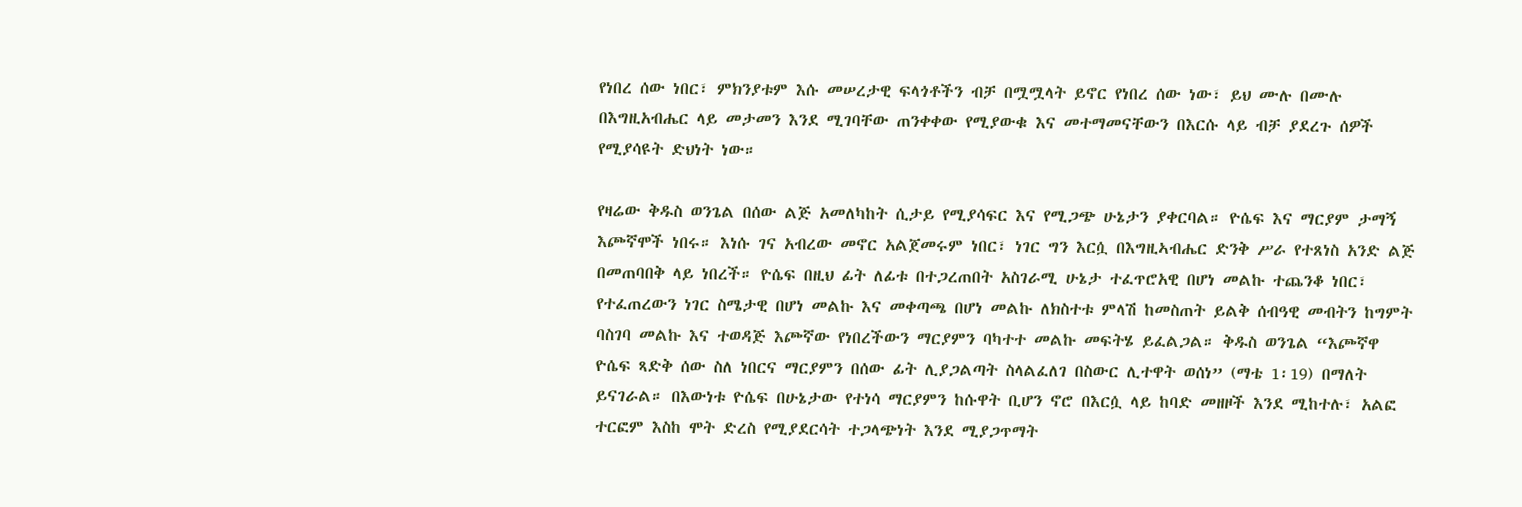የነበረ ሰው ነበር፣ ምክንያቱም እሱ መሠረታዊ ፍላጎቶችን ብቻ በሟሟላት ይኖር የነበረ ሰው ነው፣ ይህ ሙሉ በሙሉ በእግዚአብሔር ላይ መታመን እንደ ሚገባቸው ጠንቀቀው የሚያውቁ እና መተማመናቸውን በእርሱ ላይ ብቻ ያደረጉ ሰዎች የሚያሳዩት ድህነት ነው።

የዛሬው ቅዱስ ወንጌል በሰው ልጅ አመለካከት ሲታይ የሚያሳፍር እና የሚጋጭ ሁኔታን ያቀርባል። ዮሴፍ እና ማርያም ታማኝ እጮኛሞች ነበሩ። እነሱ ገና አብረው መኖር አልጀመሩም ነበር፣ ነገር ግን እርሷ በእግዚኣብሔር ድንቅ ሥራ የተጸነስ አንድ ልጅ በመጠባበቅ ላይ ነበረች። ዮሴፍ በዚህ ፊት ለፊቱ በተጋረጠበት አስገራሚ ሁኔታ ተፈጥሮአዊ በሆነ መልኩ ተጨንቆ ነበር፣ የተፈጠረውን ነገር ስሜታዊ በሆነ መልኩ እና መቀጣጫ በሆነ መልኩ ለክስተቱ ምላሽ ከመስጠት ይልቅ ሰብዓዊ መብትን ከግምት ባስገባ መልኩ እና ተወዳጅ እጮኛው የነበረችውን ማርያምን ባካተተ መልኩ መፍትሄ ይፈልጋል። ቅዱስ ወንጌል “እጮኛዋ ዮሴፍ ጻድቅ ሰው ስለ ነበርና ማርያምን በሰው ፊት ሊያጋልጣት ስላልፈለገ በስውር ሊተዋት ወሰነ” (ማቴ 1፡19) በማለት ይናገራል። በእውነቱ ዮሴፍ በሁኔታው የተነሳ ማርያምን ከሱዋት ቢሆን ኖሮ በእርሷ ላይ ከባድ መዘዞች እንደ ሚከተሉ፣ አልፎ ተርፎም እስከ ሞት ድረስ የሚያደርሳት ተጋላጭነት እንደ ሚያጋጥማት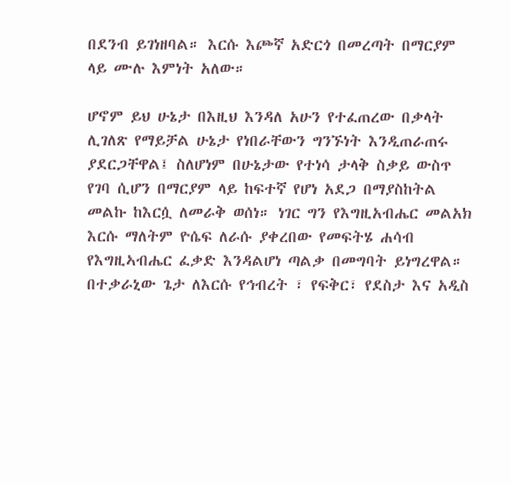በደንብ ይገነዘባል። እርሱ እጮኛ አድርጎ በመረጣት በማርያም ላይ ሙሉ እምነት አለው።

ሆኖም ይህ ሁኔታ በእዚህ እንዳለ አሁን የተፈጠረው በቃላት ሊገለጽ የማይቻል ሁኔታ የነበራቸውን ግንኙነት እንዲጠራጠሩ ያደርጋቸዋል፤ ስለሆነም በሁኔታው የተነሳ ታላቅ ስቃይ ውስጥ የገባ ሲሆን በማርያም ላይ ከፍተኛ የሆነ አደጋ በማያስከትል መልኩ ከእርሷ ለመራቅ ወሰነ። ነገር ግን የእግዚአብሔር መልአክ እርሱ ማለትም ዮሴፍ ለራሱ ያቀረበው የመፍትሄ ሐሳብ የእግዚኣብሔር ፈቃድ እንዳልሆነ ጣልቃ በመግባት ይነግረዋል። በተቃራኒው ጌታ ለእርሱ የኅብረት ፣ የፍቅር፣ የደስታ እና አዲስ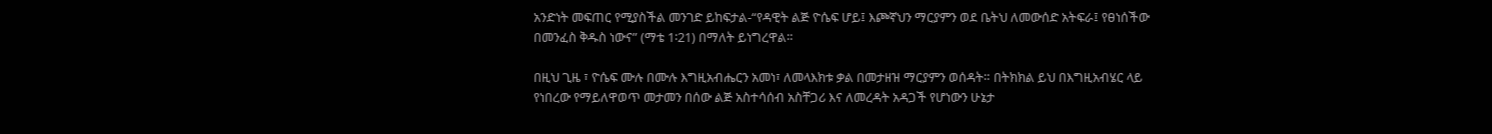አንድነት መፍጠር የሚያስችል መንገድ ይከፍታል-“የዳዊት ልጅ ዮሴፍ ሆይ፤ እጮኛህን ማርያምን ወደ ቤትህ ለመውሰድ አትፍራ፤ የፀነሰችው በመንፈስ ቅዱስ ነውና” (ማቴ 1፡21) በማለት ይነግረዋል።

በዚህ ጊዜ ፣ ዮሴፍ ሙሉ በሙሉ እግዚአብሔርን አመነ፣ ለመላእክቱ ቃል በመታዘዝ ማርያምን ወሰዳት። በትክክል ይህ በእግዚአብሄር ላይ የነበረው የማይለዋወጥ መታመን በሰው ልጅ አስተሳሰብ አስቸጋሪ እና ለመረዳት አዳጋች የሆነውን ሁኔታ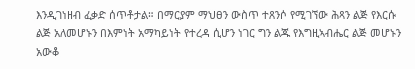እንዲገነዘብ ፈቃድ ሰጥቶታል። በማርያም ማህፀን ውስጥ ተጸንሶ የሚገኘው ሕጻን ልጅ የእርሱ ልጅ አለመሆኑን በእምነት አማካይነት የተረዳ ሲሆን ነገር ግን ልጁ የእግዚኣብሔር ልጅ መሆኑን አውቆ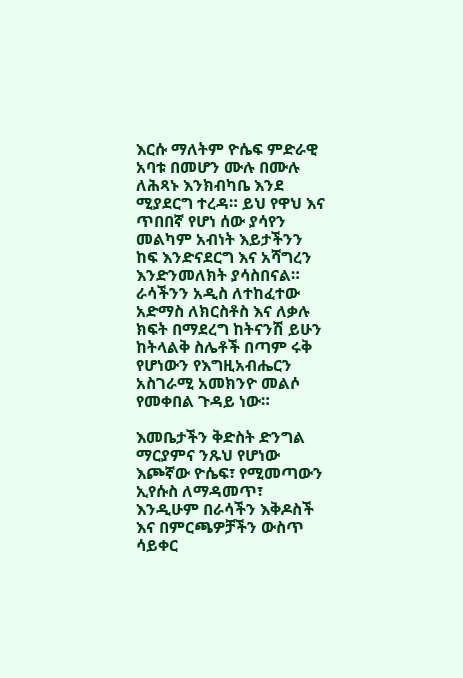እርሱ ማለትም ዮሴፍ ምድራዊ አባቱ በመሆን ሙሉ በሙሉ ለሕጻኑ እንክብካቤ እንደ ሚያደርግ ተረዳ። ይህ የዋህ እና ጥበበኛ የሆነ ሰው ያሳየን መልካም አብነት እይታችንን ከፍ እንድናደርግ እና አሻግረን እንድንመለክት ያሳስበናል። ራሳችንን አዲስ ለተከፈተው አድማስ ለክርስቶስ እና ለቃሉ ክፍት በማደረግ ከትናንሽ ይሁን ከትላልቅ ስሌቶች በጣም ሩቅ የሆነውን የእግዚአብሔርን አስገራሚ አመክንዮ መልሶ የመቀበል ጉዳይ ነው።

እመቤታችን ቅድስት ድንግል ማርያምና ንጹህ የሆነው እጮኛው ዮሴፍ፣ የሚመጣውን ኢየሱስ ለማዳመጥ፣ እንዲሁም በራሳችን እቅዶስች እና በምርጫዎቻችን ውስጥ ሳይቀር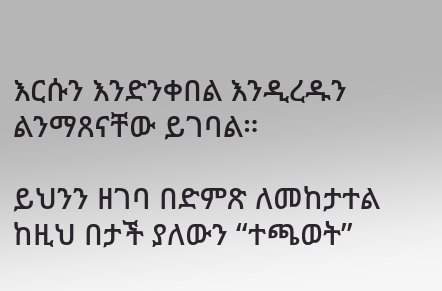እርሱን እንድንቀበል እንዲረዱን ልንማጸናቸው ይገባል።

ይህንን ዘገባ በድምጽ ለመከታተል ከዚህ በታች ያለውን “ተጫወት”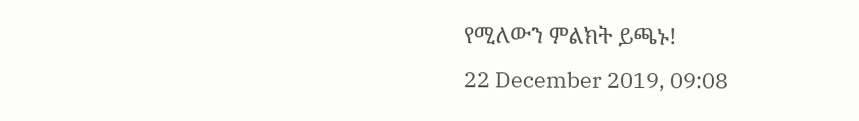የሚለውን ምልክት ይጫኑ!
22 December 2019, 09:08